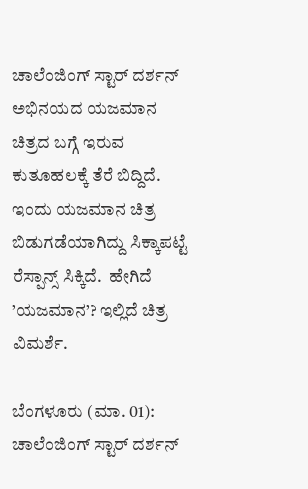ಚಾಲೆಂಜಿಂಗ್ ಸ್ಟಾರ್ ದರ್ಶನ್ ಅಭಿನಯದ ಯಜಮಾನ ಚಿತ್ರದ ಬಗ್ಗೆ ಇರುವ ಕುತೂಹಲಕ್ಕೆ ತೆರೆ ಬಿದ್ದಿದೆ. ಇಂದು ಯಜಮಾನ ಚಿತ್ರ ಬಿಡುಗಡೆಯಾಗಿದ್ದು ಸಿಕ್ಕಾಪಟ್ಟೆ ರೆಸ್ಪಾನ್ಸ್ ಸಿಕ್ಕಿದೆ.  ಹೇಗಿದೆ ’ಯಜಮಾನ’? ಇಲ್ಲಿದೆ ಚಿತ್ರ ವಿಮರ್ಶೆ.

ಬೆಂಗಳೂರು (ಮಾ. 01): ಚಾಲೆಂಜಿಂಗ್ ಸ್ಟಾರ್ ದರ್ಶನ್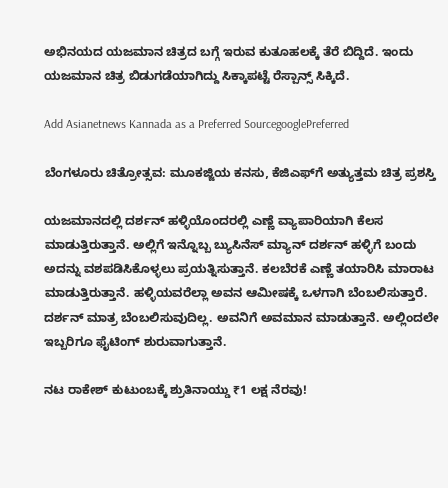ಅಭಿನಯದ ಯಜಮಾನ ಚಿತ್ರದ ಬಗ್ಗೆ ಇರುವ ಕುತೂಹಲಕ್ಕೆ ತೆರೆ ಬಿದ್ದಿದೆ. ಇಂದು ಯಜಮಾನ ಚಿತ್ರ ಬಿಡುಗಡೆಯಾಗಿದ್ದು ಸಿಕ್ಕಾಪಟ್ಟೆ ರೆಸ್ಪಾನ್ಸ್ ಸಿಕ್ಕಿದೆ.

Add Asianetnews Kannada as a Preferred SourcegooglePreferred

ಬೆಂಗಳೂರು ಚಿತ್ರೋತ್ಸವ: ಮೂಕಜ್ಜಿಯ ಕನಸು, ಕೆಜಿಎಫ್‌ಗೆ ಅತ್ಯುತ್ತಮ ಚಿತ್ರ ಪ್ರಶಸ್ತಿ

ಯಜಮಾನದಲ್ಲಿ ದರ್ಶನ್ ಹಳ್ಳಿಯೊಂದರಲ್ಲಿ ಎಣ್ಣೆ ವ್ಯಾಪಾರಿಯಾಗಿ ಕೆಲಸ ಮಾಡುತ್ತಿರುತ್ತಾನೆ. ಅಲ್ಲಿಗೆ ಇನ್ನೊಬ್ಬ ಬ್ಯುಸಿನೆಸ್ ಮ್ಯಾನ್ ದರ್ಶನ್ ಹಳ್ಳಿಗೆ ಬಂದು ಅದನ್ನು ವಶಪಡಿಸಿಕೊಳ್ಳಲು ಪ್ರಯತ್ನಿಸುತ್ತಾನೆ. ಕಲಬೆರಕೆ ಎಣ್ಣೆ ತಯಾರಿಸಿ ಮಾರಾಟ ಮಾಡುತ್ತಿರುತ್ತಾನೆ. ಹಳ್ಳಿಯವರೆಲ್ಲಾ ಅವನ ಆಮೀಷಕ್ಕೆ ಒಳಗಾಗಿ ಬೆಂಬಲಿಸುತ್ತಾರೆ. ದರ್ಶನ್ ಮಾತ್ರ ಬೆಂಬಲಿಸುವುದಿಲ್ಲ. ಅವನಿಗೆ ಅವಮಾನ ಮಾಡುತ್ತಾನೆ. ಅಲ್ಲಿಂದಲೇ ಇಬ್ಬರಿಗೂ ಫೈಟಿಂಗ್ ಶುರುವಾಗುತ್ತಾನೆ.

ನಟ ರಾಕೇಶ್ ಕುಟುಂಬಕ್ಕೆ ಶ್ರುತಿನಾಯ್ಡು ₹1 ಲಕ್ಷ ನೆರವು!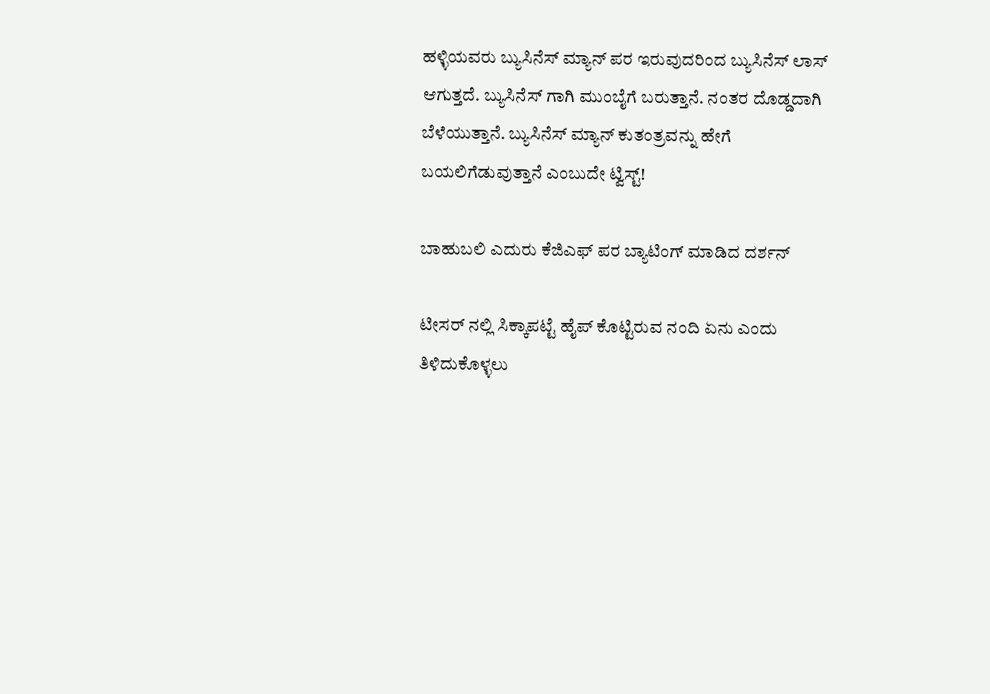ಹಳ್ಳಿಯವರು ಬ್ಯುಸಿನೆಸ್ ಮ್ಯಾನ್ ಪರ ಇರುವುದರಿಂದ ಬ್ಯುಸಿನೆಸ್ ಲಾಸ್ ಆಗುತ್ತದೆ. ಬ್ಯುಸಿನೆಸ್ ಗಾಗಿ ಮುಂಬೈಗೆ ಬರುತ್ತಾನೆ. ನಂತರ ದೊಡ್ಡದಾಗಿ ಬೆಳೆಯುತ್ತಾನೆ. ಬ್ಯುಸಿನೆಸ್ ಮ್ಯಾನ್ ಕುತಂತ್ರವನ್ನು ಹೇಗೆ ಬಯಲಿಗೆಡುವುತ್ತಾನೆ ಎಂಬುದೇ ಟ್ವಿಸ್ಟ್!

ಬಾಹುಬಲಿ ಎದುರು ಕೆಜಿಎಫ್ ಪರ ಬ್ಯಾಟಿಂಗ್ ಮಾಡಿದ ದರ್ಶನ್

ಟೀಸರ್ ನಲ್ಲಿ ಸಿಕ್ಕಾಪಟ್ಟೆ ಹೈಪ್ ಕೊಟ್ಟಿರುವ ನಂದಿ ಏನು ಎಂದು ತಿಳಿದುಕೊಳ್ಳಲು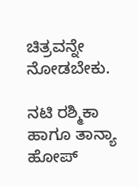ಚಿತ್ರವನ್ನೇ ನೋಡಬೇಕು.

ನಟಿ ರಶ್ಮಿಕಾ ಹಾಗೂ ತಾನ್ಯಾ ಹೋಪ್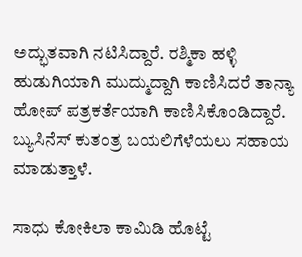ಅದ್ಭುತವಾಗಿ ನಟಿಸಿದ್ದಾರೆ. ರಶ್ಮಿಕಾ ಹಳ್ಳಿ ಹುಡುಗಿಯಾಗಿ ಮುದ್ಮುದ್ದಾಗಿ ಕಾಣಿಸಿದರೆ ತಾನ್ಯಾ ಹೋಪ್ ಪತ್ರಕರ್ತೆಯಾಗಿ ಕಾಣಿಸಿಕೊಂಡಿದ್ದಾರೆ. ಬ್ಯುಸಿನೆಸ್ ಕುತಂತ್ರ ಬಯಲಿಗೆಳೆಯಲು ಸಹಾಯ ಮಾಡುತ್ತಾಳೆ.

ಸಾಧು ಕೋಕಿಲಾ ಕಾಮಿಡಿ ಹೊಟ್ಟೆ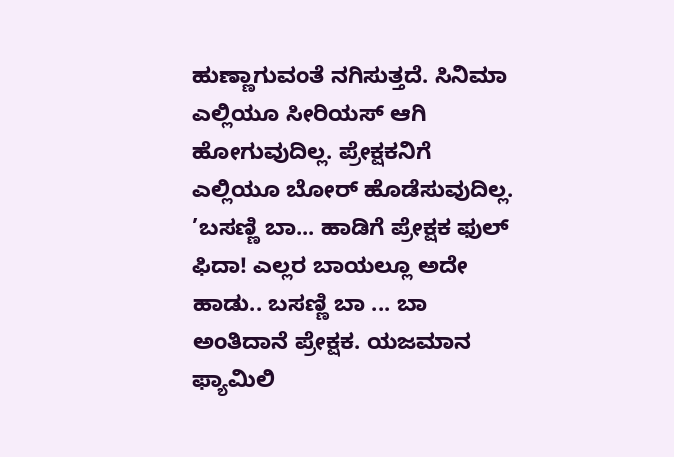ಹುಣ್ಣಾಗುವಂತೆ ನಗಿಸುತ್ತದೆ. ಸಿನಿಮಾ ಎಲ್ಲಿಯೂ ಸೀರಿಯಸ್ ಆಗಿ ಹೋಗುವುದಿಲ್ಲ. ಪ್ರೇಕ್ಷಕನಿಗೆ ಎಲ್ಲಿಯೂ ಬೋರ್ ಹೊಡೆಸುವುದಿಲ್ಲ. ’ಬಸಣ್ಣಿ ಬಾ... ಹಾಡಿಗೆ ಪ್ರೇಕ್ಷಕ ಫುಲ್ ಫಿದಾ! ಎಲ್ಲರ ಬಾಯಲ್ಲೂ ಅದೇ ಹಾಡು.. ಬಸಣ್ಣಿ ಬಾ ... ಬಾ ಅಂತಿದಾನೆ ಪ್ರೇಕ್ಷಕ. ಯಜಮಾನ ಫ್ಯಾಮಿಲಿ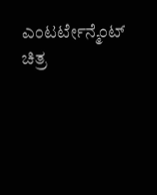ಎಂಟರ್ಟೇನ್ಮೆಂಟ್ ಚಿತ್ರ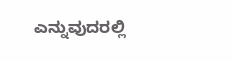ಎನ್ನುವುದರಲ್ಲಿ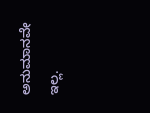ಅನುಮಾನವೇ ಇಲ್ಲ.